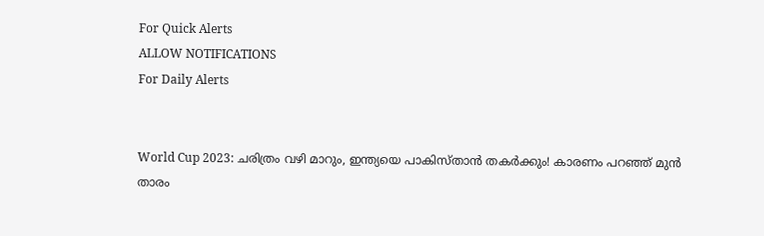For Quick Alerts
ALLOW NOTIFICATIONS
For Daily Alerts


World Cup 2023: ചരിത്രം വഴി മാറും, ഇന്ത്യയെ പാകിസ്താന്‍ തകര്‍ക്കും! കാരണം പറഞ്ഞ് മുന്‍ താരം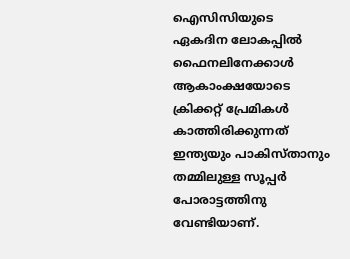ഐസിസിയുടെ ഏകദിന ലോകപ്പില്‍ ഫൈനലിനേക്കാള്‍ ആകാംക്ഷയോടെ ക്രിക്കറ്റ് പ്രേമികള്‍ കാത്തിരിക്കുന്നത് ഇന്ത്യയും പാകിസ്താനും തമ്മിലുള്ള സൂപ്പര്‍ പോരാട്ടത്തിനു വേണ്ടിയാണ്.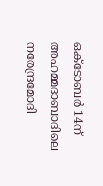ഒക്ടോബര്‍ 14ന് അഹമ്മദാബാദിലെ നരേന്ദ്രമോദി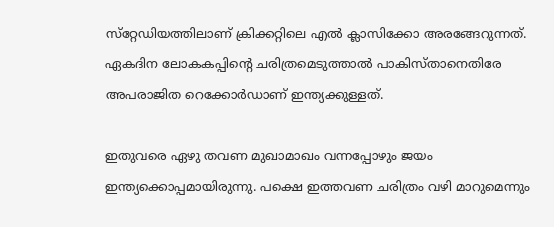സ്‌റ്റേഡിയത്തിലാണ് ക്രിക്കറ്റിലെ എല്‍ ക്ലാസിക്കോ അരങ്ങേറുന്നത്. ഏകദിന ലോകകപ്പിന്റെ ചരിത്രമെടുത്താല്‍ പാകിസ്താനെതിരേ അപരാജിത റെക്കോര്‍ഡാണ് ഇന്ത്യക്കുള്ളത്.

ഇതുവരെ ഏഴു തവണ മുഖാമാഖം വന്നപ്പോഴും ജയം ഇന്ത്യക്കൊപ്പമായിരുന്നു. പക്ഷെ ഇത്തവണ ചരിത്രം വഴി മാറുമെന്നും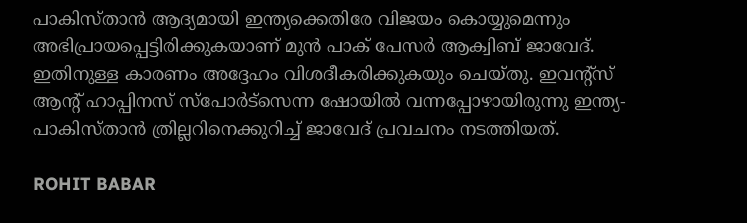പാകിസ്താന്‍ ആദ്യമായി ഇന്ത്യക്കെതിരേ വിജയം കൊയ്യുമെന്നും അഭിപ്രായപ്പെട്ടിരിക്കുകയാണ് മുന്‍ പാക് പേസര്‍ ആക്വിബ് ജാവേദ്. ഇതിനുള്ള കാരണം അദ്ദേഹം വിശദീകരിക്കുകയും ചെയ്തു. ഇവന്റ്‌സ് ആന്റ് ഹാപ്പിനസ് സ്‌പോര്‍ട്‌സെന്ന ഷോയില്‍ വന്നപ്പോഴായിരുന്നു ഇന്ത്യ- പാകിസ്താന്‍ ത്രില്ലറിനെക്കുറിച്ച് ജാവേദ് പ്രവചനം നടത്തിയത്.

ROHIT BABAR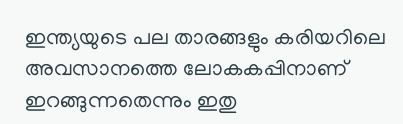ഇന്ത്യയുടെ പല താരങ്ങളും കരിയറിലെ അവസാനത്തെ ലോകകപ്പിനാണ് ഇറങ്ങുന്നതെന്നും ഇതു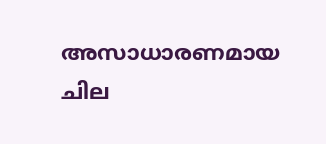അസാധാരണമായ ചില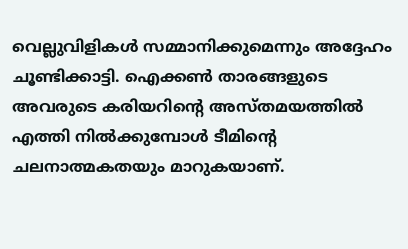വെല്ലുവിളികള്‍ സമ്മാനിക്കുമെന്നും അദ്ദേഹം ചൂണ്ടിക്കാട്ടി. ഐക്കണ്‍ താരങ്ങളുടെ അവരുടെ കരിയറിന്റെ അസ്തമയത്തില്‍ എത്തി നില്‍ക്കുമ്പോള്‍ ടീമിന്റെ ചലനാത്മകതയും മാറുകയാണ്.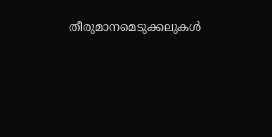തീരുമാനമെടുക്കലുകള്‍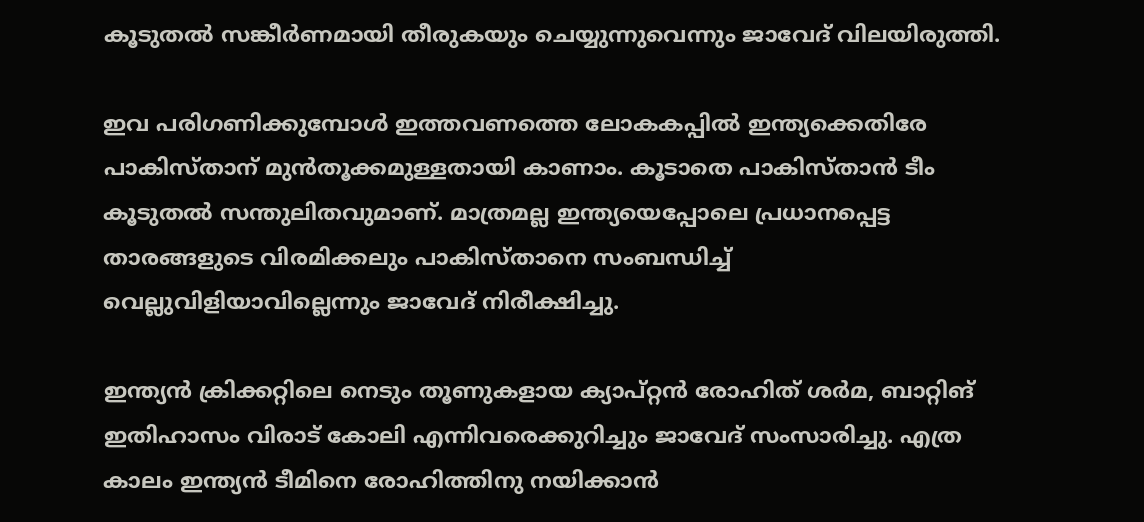കൂടുതല്‍ സങ്കീര്‍ണമായി തീരുകയും ചെയ്യുന്നുവെന്നും ജാവേദ് വിലയിരുത്തി.

ഇവ പരിഗണിക്കുമ്പോള്‍ ഇത്തവണത്തെ ലോകകപ്പില്‍ ഇന്ത്യക്കെതിരേ പാകിസ്താന് മുന്‍തൂക്കമുള്ളതായി കാണാം. കൂടാതെ പാകിസ്താന്‍ ടീം കൂടുതല്‍ സന്തുലിതവുമാണ്. മാത്രമല്ല ഇന്ത്യയെപ്പോലെ പ്രധാനപ്പെട്ട താരങ്ങളുടെ വിരമിക്കലും പാകിസ്താനെ സംബന്ധിച്ച് വെല്ലുവിളിയാവില്ലെന്നും ജാവേദ് നിരീക്ഷിച്ചു.

ഇന്ത്യന്‍ ക്രിക്കറ്റിലെ നെടും തൂണുകളായ ക്യാപ്റ്റന്‍ രോഹിത് ശര്‍മ, ബാറ്റിങ് ഇതിഹാസം വിരാട് കോലി എന്നിവരെക്കുറിച്ചും ജാവേദ് സംസാരിച്ചു. എത്ര കാലം ഇന്ത്യന്‍ ടീമിനെ രോഹിത്തിനു നയിക്കാന്‍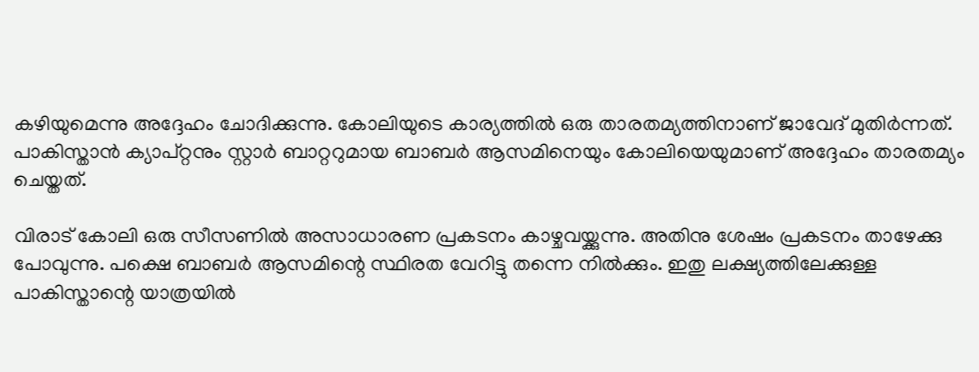കഴിയുമെന്നു അദ്ദേഹം ചോദിക്കുന്നു. കോലിയുടെ കാര്യത്തില്‍ ഒരു താരതമ്യത്തിനാണ് ജാവേദ് മുതിര്‍ന്നത്. പാകിസ്താന്‍ ക്യാപ്റ്റനും സ്റ്റാര്‍ ബാറ്ററുമായ ബാബര്‍ ആസമിനെയും കോലിയെയുമാണ് അദ്ദേഹം താരതമ്യം ചെയ്തത്.

വിരാട് കോലി ഒരു സീസണില്‍ അസാധാരണ പ്രകടനം കാഴ്ചവയ്ക്കുന്നു. അതിനു ശേഷം പ്രകടനം താഴേക്കു പോവുന്നു. പക്ഷെ ബാബര്‍ ആസമിന്റെ സ്ഥിരത വേറിട്ടു തന്നെ നില്‍ക്കും. ഇതു ലക്ഷ്യത്തിലേക്കുള്ള പാകിസ്താന്റെ യാത്രയില്‍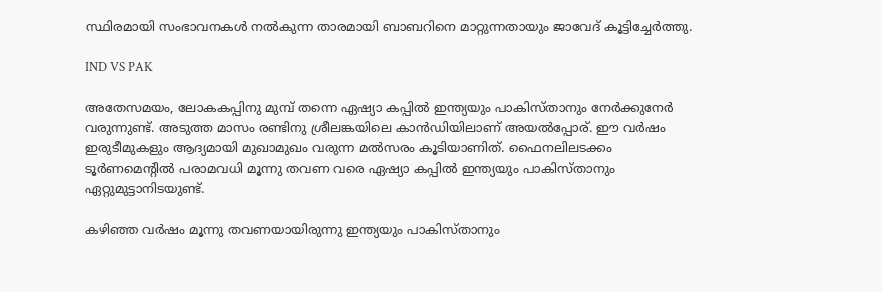സ്ഥിരമായി സംഭാവനകള്‍ നല്‍കുന്ന താരമായി ബാബറിനെ മാറ്റുന്നതായും ജാവേദ് കൂട്ടിച്ചേര്‍ത്തു.

IND VS PAK

അതേസമയം, ലോകകപ്പിനു മുമ്പ് തന്നെ ഏഷ്യാ കപ്പില്‍ ഇന്ത്യയും പാകിസ്താനും നേര്‍ക്കുനേര്‍ വരുന്നുണ്ട്. അടുത്ത മാസം രണ്ടിനു ശ്രീലങ്കയിലെ കാന്‍ഡിയിലാണ് അയല്‍പ്പോര്. ഈ വര്‍ഷം ഇരുടീമുകളും ആദ്യമായി മുഖാമുഖം വരുന്ന മല്‍സരം കൂടിയാണിത്. ഫൈനലിലടക്കം ടൂര്‍ണമെന്റില്‍ പരാമവധി മൂന്നു തവണ വരെ ഏഷ്യാ കപ്പില്‍ ഇന്ത്യയും പാകിസ്താനും ഏറ്റുമുട്ടാനിടയുണ്ട്.

കഴിഞ്ഞ വര്‍ഷം മൂന്നു തവണയായിരുന്നു ഇന്ത്യയും പാകിസ്താനും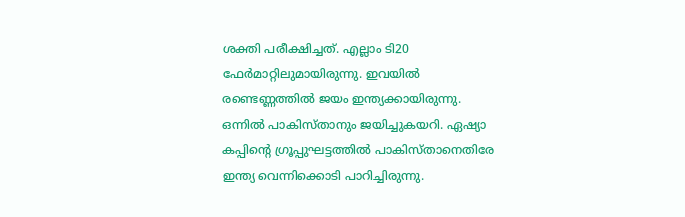ശക്തി പരീക്ഷിച്ചത്. എല്ലാം ടി20 ഫേര്‍മാറ്റിലുമായിരുന്നു. ഇവയില്‍ രണ്ടെണ്ണത്തില്‍ ജയം ഇന്ത്യക്കായിരുന്നു. ഒന്നില്‍ പാകിസ്താനും ജയിച്ചുകയറി. ഏഷ്യാ കപ്പിന്റെ ഗ്രൂപ്പുഘട്ടത്തില്‍ പാകിസ്താനെതിരേ ഇന്ത്യ വെന്നിക്കൊടി പാറിച്ചിരുന്നു.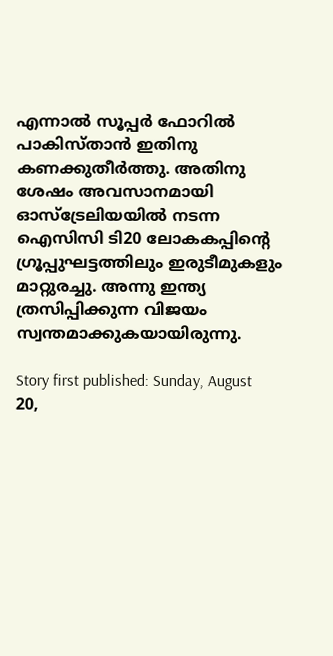എന്നാല്‍ സൂപ്പര്‍ ഫോറില്‍ പാകിസ്താന്‍ ഇതിനു കണക്കുതീര്‍ത്തു. അതിനു ശേഷം അവസാനമായി ഓസ്‌ട്രേലിയയില്‍ നടന്ന ഐസിസി ടി20 ലോകകപ്പിന്റെ ഗ്രൂപ്പുഘട്ടത്തിലും ഇരുടീമുകളും മാറ്റുരച്ചു. അന്നു ഇന്ത്യ ത്രസിപ്പിക്കുന്ന വിജയം സ്വന്തമാക്കുകയായിരുന്നു.

Story first published: Sunday, August 20,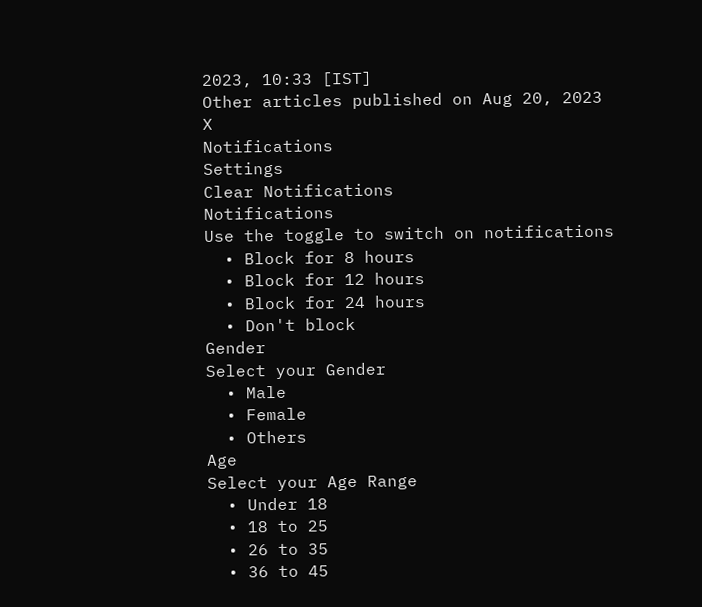2023, 10:33 [IST]
Other articles published on Aug 20, 2023
X
Notifications
Settings
Clear Notifications
Notifications
Use the toggle to switch on notifications
  • Block for 8 hours
  • Block for 12 hours
  • Block for 24 hours
  • Don't block
Gender
Select your Gender
  • Male
  • Female
  • Others
Age
Select your Age Range
  • Under 18
  • 18 to 25
  • 26 to 35
  • 36 to 45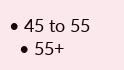• 45 to 55
  • 55+